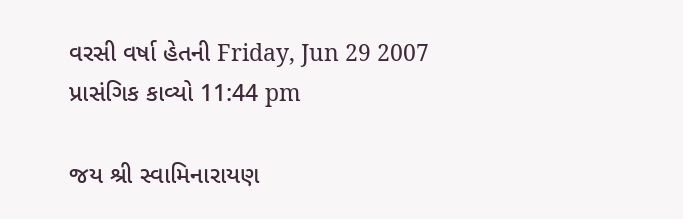વરસી વર્ષા હેતની Friday, Jun 29 2007
પ્રાસંગિક કાવ્યો 11:44 pm

જય શ્રી સ્વામિનારાયણ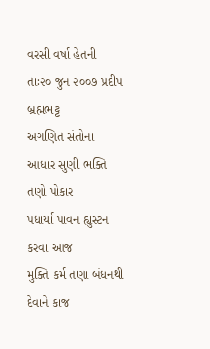વરસી વર્ષા હેતની
તાઃ૨૦ જુન ૨૦૦૭ પ્રદીપ બ્રહ્મભટ્ટ
અગણિત સંતોના આધાર સુણી ભક્તિ તણો પોકાર
પધાર્યા પાવન હ્યુસ્ટન કરવા આજ
મુક્તિ કર્મ તણા બંધનથી દેવાને કાજ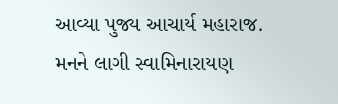આવ્યા પુજ્ય આચાર્ય મહારાજ.
મનને લાગી સ્વામિનારાયણ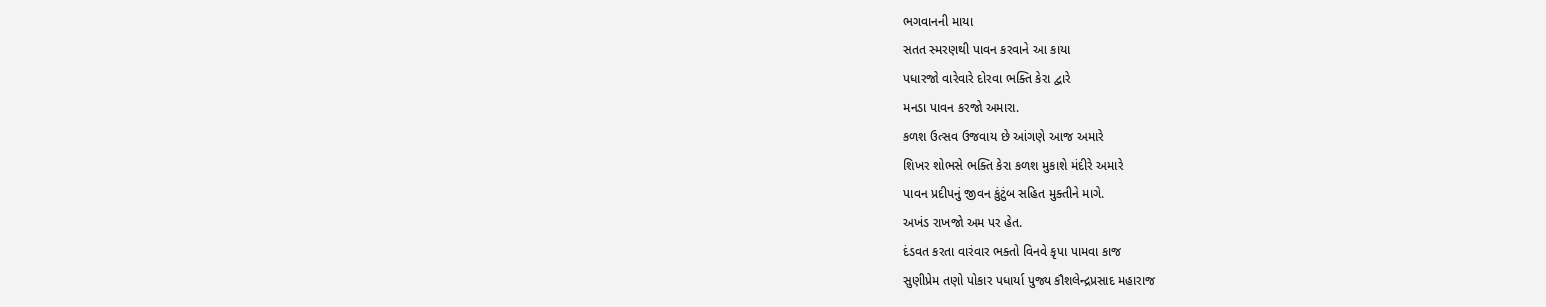ભગવાનની માયા
સતત સ્મરણથી પાવન કરવાને આ કાયા
પધારજો વારેવારે દોરવા ભક્તિ કેરા દ્વારે
મનડા પાવન કરજો અમારા.
કળશ ઉત્સવ ઉજવાય છે આંગણે આજ અમારે
શિખર શોભસે ભક્તિ કેરા કળશ મુકાશે મંદીરે અમારે
પાવન પ્રદીપનું જીવન કુંટુંબ સહિત મુક્તીને માગે.
અખંડ રાખજો અમ પર હેત.
દંડવત કરતા વારંવાર ભક્તો વિનવે કૃપા પામવા કાજ
સુણીપ્રેમ તણો પોકાર પધાર્યા પુજ્ય કૌશલેન્દ્રપ્રસાદ મહારાજ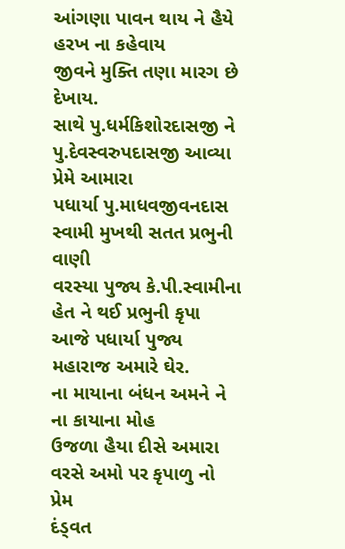આંગણા પાવન થાય ને હૈયે હરખ ના કહેવાય
જીવને મુક્તિ તણા મારગ છે દેખાય.
સાથે પુ.ધર્મકિશોરદાસજી ને પુ.દેવસ્વરુપદાસજી આવ્યા પ્રેમે આમારા
પધાર્યા પુ.માધવજીવનદાસ સ્વામી મુખથી સતત પ્રભુની વાણી
વરસ્યા પુજ્ય કે.પી.સ્વામીના હેત ને થઈ પ્રભુની કૃપા
આજે પધાર્યા પુજ્ય મહારાજ અમારે ઘેર.
ના માયાના બંધન અમને ને ના કાયાના મોહ
ઉજળા હૈયા દીસે અમારા વરસે અમો પર કૃપાળુ નો પ્રેમ
દંડ્વત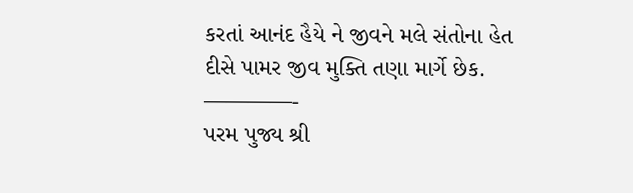કરતાં આનંદ હૈયે ને જીવને મલે સંતોના હેત
દીસે પામર જીવ મુક્તિ તણા માર્ગે છેક.
————-
પરમ પુજ્ય શ્રી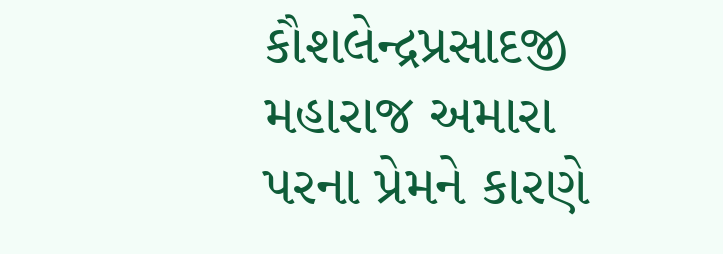કૌશલેન્દ્રપ્રસાદજી મહારાજ અમારા પરના પ્રેમને કારણે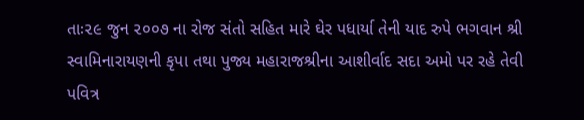તાઃ૨૯ જુન ૨૦૦૭ ના રોજ સંતો સહિત મારે ઘેર પધાર્યા તેની યાદ રુપે ભગવાન શ્રી સ્વામિનારાયણની કૃપા તથા પુજ્ય મહારાજશ્રીના આશીર્વાદ સદા અમો પર રહે તેવી પવિત્ર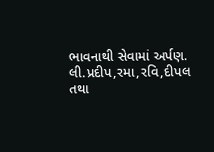ભાવનાથી સેવામાં અર્પણ.
લી.પ્રદીપ,રમા,રવિ,દીપલ તથા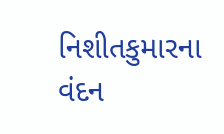નિશીતકુમારના વંદન